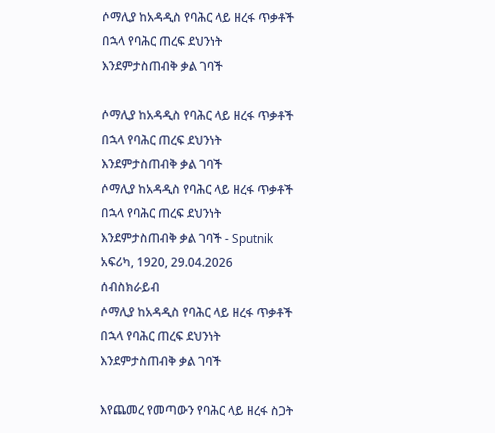ሶማሊያ ከአዳዲስ የባሕር ላይ ዘረፋ ጥቃቶች በኋላ የባሕር ጠረፍ ደህንነት እንደምታስጠብቅ ቃል ገባች

ሶማሊያ ከአዳዲስ የባሕር ላይ ዘረፋ ጥቃቶች በኋላ የባሕር ጠረፍ ደህንነት እንደምታስጠብቅ ቃል ገባች
ሶማሊያ ከአዳዲስ የባሕር ላይ ዘረፋ ጥቃቶች በኋላ የባሕር ጠረፍ ደህንነት እንደምታስጠብቅ ቃል ገባች - Sputnik አፍሪካ, 1920, 29.04.2026
ሰብስክራይብ
ሶማሊያ ከአዳዲስ የባሕር ላይ ዘረፋ ጥቃቶች በኋላ የባሕር ጠረፍ ደህንነት እንደምታስጠብቅ ቃል ገባች

እየጨመረ የመጣውን የባሕር ላይ ዘረፋ ስጋት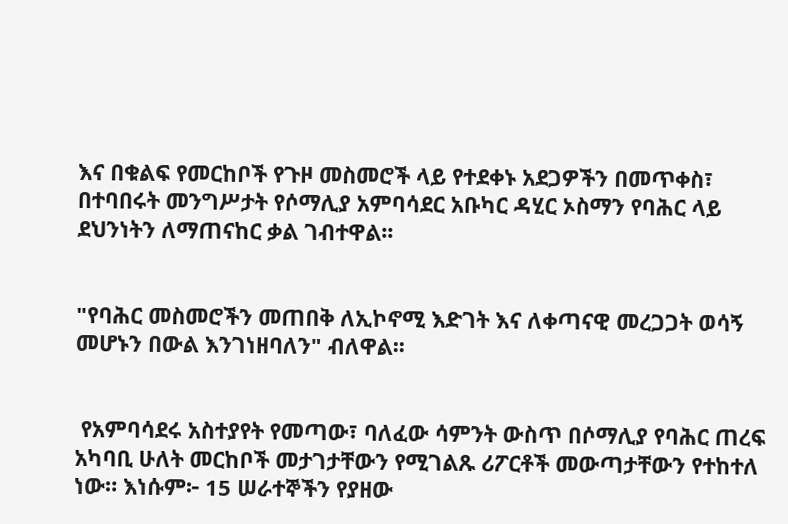እና በቁልፍ የመርከቦች የጉዞ መስመሮች ላይ የተደቀኑ አደጋዎችን በመጥቀስ፣ በተባበሩት መንግሥታት የሶማሊያ አምባሳደር አቡካር ዳሂር ኦስማን የባሕር ላይ ደህንነትን ለማጠናከር ቃል ገብተዋል፡፡


"የባሕር መስመሮችን መጠበቅ ለኢኮኖሚ እድገት እና ለቀጣናዊ መረጋጋት ወሳኝ መሆኑን በውል እንገነዘባለን" ብለዋል፡፡


 የአምባሳደሩ አስተያየት የመጣው፣ ባለፈው ሳምንት ውስጥ በሶማሊያ የባሕር ጠረፍ አካባቢ ሁለት መርከቦች መታገታቸውን የሚገልጹ ሪፖርቶች መውጣታቸውን የተከተለ ነው። እነሱም፦ 15 ሠራተኞችን የያዘው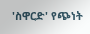'ስዋርድ' የጭነት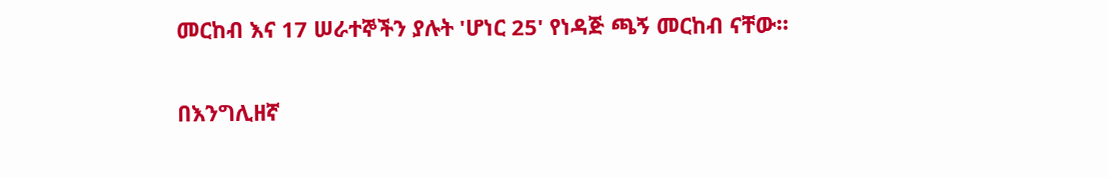መርከብ እና 17 ሠራተኞችን ያሉት 'ሆነር 25' የነዳጅ ጫኝ መርከብ ናቸው።

በእንግሊዘኛ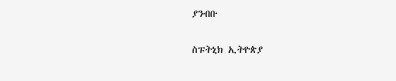ያንብቡ

ስፑትኒክ ኢትዮጵያ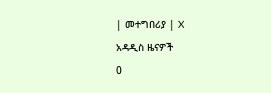| መተግበሪያ | X
አዳዲስ ዜናዎች
0